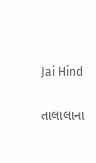Jai Hind

તાલાલાના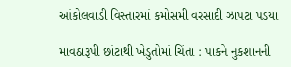આંકોલવાડી વિસ્તારમાં કમોસમી વરસાદી ઝાપટા પડયા

માવઠારૂપી છાંટાથી ખેડુતોમાં ચિંતા : પાકને નુકશાનની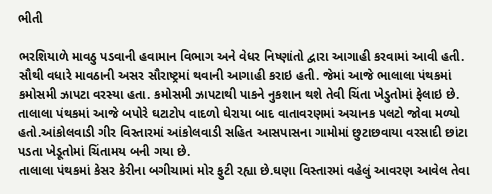ભીતી

ભરશિયાળે માવઠુ પડવાની હવામાન વિભાગ અને વેધર નિષ્ણાંતો દ્વારા આગાહી કરવામાં આવી હતી. સૌથી વધારે માવઠાની અસર સૌરાષ્ટ્રમાં થવાની આગાહી કરાઇ હતી. જેમાં આજે ભાલાલા પંથકમાં કમોસમી ઝાપટા વરસ્યા હતા. કમોસમી ઝાપટાથી પાકને નુકશાન થશે તેવી ચિંતા ખેડુતોમાં ફેલાઇ છે.
તાલાલા પંથકમાં આજે બપોરે ઘટાટોપ વાદળો ઘેરાયા બાદ વાતાવરણમાં અચાનક પલટો જોવા મળ્યો હતો.આંકોલવાડી ગીર વિસ્તારમાં આંકોલવાડી સહિત આસપાસના ગામોમાં છુટાછવાયા વરસાદી છાંટા પડતા ખેડૂતોમાં ચિંતામય બની ગયા છે.
તાલાલા પંથકમાં કેસર કેરીના બગીચામાં મોર ફુટી રહ્યા છે.ઘણા વિસ્તારમાં વહેલું આવરણ આવેલ તેવા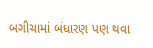બગીચામાં બંધારણ પણ થવા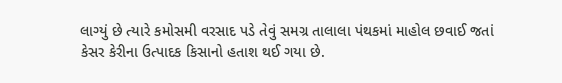લાગ્યું છે ત્યારે કમોસમી વરસાદ પડે તેવું સમગ્ર તાલાલા પંથકમાં માહોલ છવાઈ જતાં કેસર કેરીના ઉત્પાદક કિસાનો હતાશ થઈ ગયા છે.